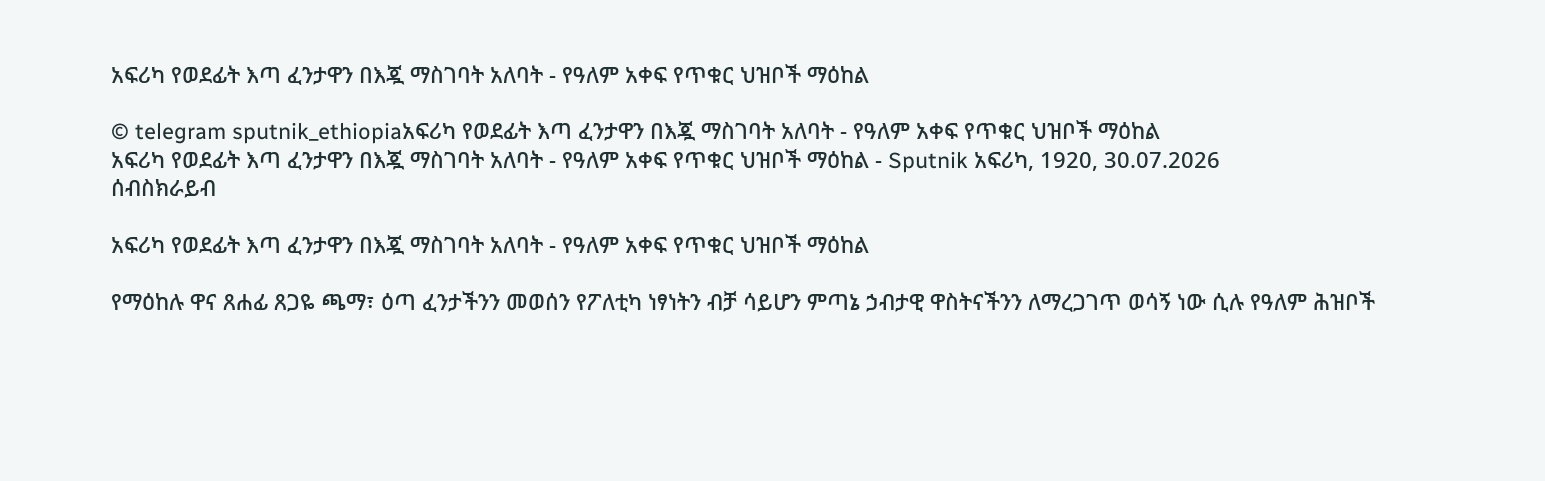አፍሪካ የወደፊት እጣ ፈንታዋን በእጇ ማስገባት አለባት - የዓለም አቀፍ የጥቁር ህዝቦች ማዕከል

© telegram sputnik_ethiopiaአፍሪካ የወደፊት እጣ ፈንታዋን በእጇ ማስገባት አለባት - የዓለም አቀፍ የጥቁር ህዝቦች ማዕከል
አፍሪካ የወደፊት እጣ ፈንታዋን በእጇ ማስገባት አለባት - የዓለም አቀፍ የጥቁር ህዝቦች ማዕከል - Sputnik አፍሪካ, 1920, 30.07.2026
ሰብስክራይብ

አፍሪካ የወደፊት እጣ ፈንታዋን በእጇ ማስገባት አለባት - የዓለም አቀፍ የጥቁር ህዝቦች ማዕከል

የማዕከሉ ዋና ጸሐፊ ጸጋዬ ጫማ፣ ዕጣ ፈንታችንን መወሰን የፖለቲካ ነፃነትን ብቻ ሳይሆን ምጣኔ ኃብታዊ ዋስትናችንን ለማረጋገጥ ወሳኝ ነው ሲሉ የዓለም ሕዝቦች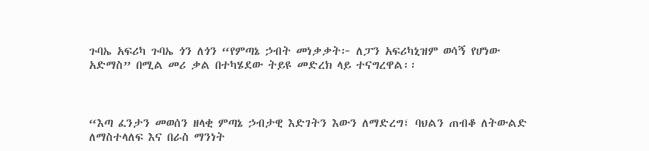ጉባኤ አፍሪካ ጉባኤ ጎን ለጎን “የምጣኔ ኃብት መነቃቃት፦ ለፓን አፍሪካኒዝም ወሳኝ የሆነው አድማስ” በሚል መሪ ቃል በተካሄደው ትይዩ መድረክ ላይ ተናግረዋል፡፡



“እጣ ፈንታን መወሰን ዘላቂ ምጣኔ ኃብታዊ እድገትን እውን ለማድረግ፣ ባህልን ጠብቆ ለትውልድ ለማስተላለፍ እና በራስ ማንነት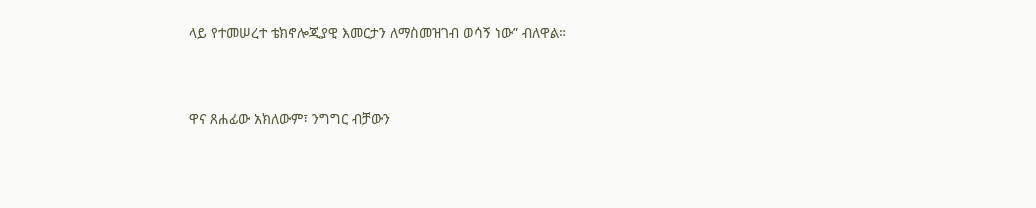ላይ የተመሠረተ ቴክኖሎጂያዊ እመርታን ለማስመዝገብ ወሳኝ ነው” ብለዋል።



ዋና ጸሐፊው አክለውም፣ ንግግር ብቻውን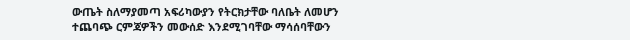ውጤት ስለማያመጣ አፍሪካውያን የትርክታቸው ባለቤት ለመሆን ተጨባጭ ርምጃዎችን መውሰድ እንደሚገባቸው ማሳሰባቸውን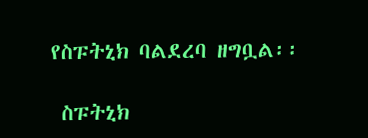የስፑትኒክ ባልደረባ ዘግቧል፡፡

 ስፑትኒክ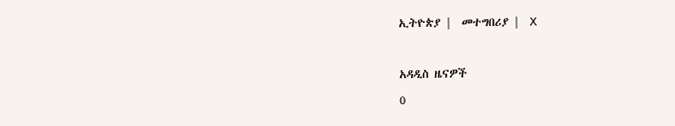ኢትዮጵያ |  መተግበሪያ |  X

አዳዲስ ዜናዎች
0